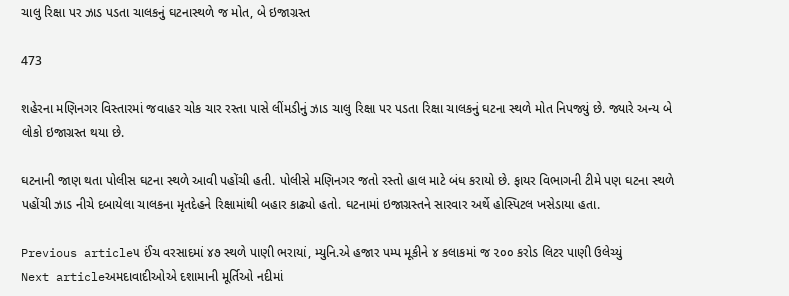ચાલુ રિક્ષા પર ઝાડ પડતા ચાલકનું ઘટનાસ્થળે જ મોત, બે ઇજાગ્રસ્ત

473

શહેરના મણિનગર વિસ્તારમાં જવાહર ચોક ચાર રસ્તા પાસે લીંમડીનું ઝાડ ચાલુ રિક્ષા પર પડતા રિક્ષા ચાલકનું ઘટના સ્થળે મોત નિપજ્યું છે. જ્યારે અન્ય બે લોકો ઇજાગ્રસ્ત થયા છે.

ઘટનાની જાણ થતા પોલીસ ઘટના સ્થળે આવી પહોંચી હતી. પોલીસે મણિનગર જતો રસ્તો હાલ માટે બંધ કરાયો છે. ફાયર વિભાગની ટીમે પણ ઘટના સ્થળે પહોંચી ઝાડ નીચે દબાયેલા ચાલકના મૃતદેહને રિક્ષામાંથી બહાર કાઢ્યો હતો. ઘટનામાં ઇજાગ્રસ્તને સારવાર અર્થે હોસ્પિટલ ખસેડાયા હતા.

Previous article૫ ઈંચ વરસાદમાં ૪૭ સ્થળે પાણી ભરાયાં, મ્યુનિ.એ હજાર પમ્પ મૂકીને ૪ કલાકમાં જ ૨૦૦ કરોડ લિટર પાણી ઉલેચ્યું
Next articleઅમદાવાદીઓએ દશામાની મૂર્તિઓ નદીમાં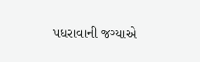પધરાવાની જગ્યાએ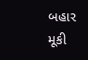બહાર મૂકી